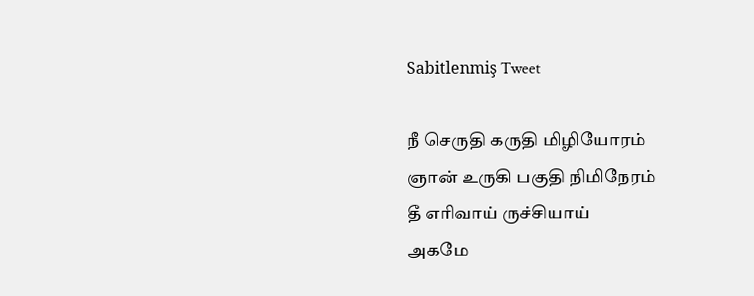Sabitlenmiş Tweet

நீ செருதி கருதி மிழியோரம்
ஞான் உருகி பகுதி நிமிநேரம்
தீ எரிவாய் ருச்சியாய்
அகமே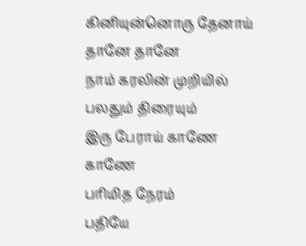கினியுன்னொரு தேனாய் தானே தானே
நாம் கரலின் முறியில் பலதும் திரையும்
இரு பேராய் காணே காணே
பரிமித நேரம்
பதியே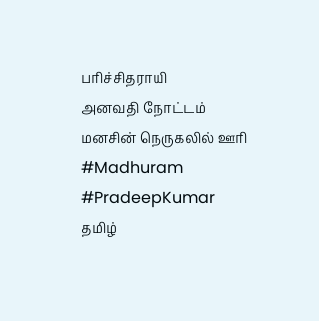பரிச்சிதராயி
அனவதி நோட்டம்
மனசின் நெருகலில் ஊரி
#Madhuram
#PradeepKumar
தமிழ்